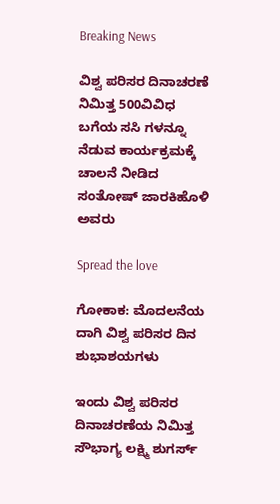Breaking News

ವಿಶ್ವ ಪರಿಸರ ದಿನಾಚರಣೆ ನಿಮಿತ್ತ 500ವಿವಿಧ ಬಗೆಯ ಸಸಿ ಗಳನ್ನೂ ನೆಡುವ ಕಾರ್ಯಕ್ರಮಕ್ಕೆ ಚಾಲನೆ ನೀಡಿದ ಸಂತೋಷ್ ಜಾರಕಿಹೊಳಿ ಅವರು

Spread the love

ಗೋಕಾಕ: ಮೊದಲನೆಯ ದಾಗಿ ವಿಶ್ವ ಪರಿಸರ ದಿನ ಶುಭಾಶಯಗಳು

ಇಂದು ವಿಶ್ವ ಪರಿಸರ ದಿನಾಚರಣೆಯ ನಿಮಿತ್ತ ಸೌಭಾಗ್ಯ ಲಕ್ಷ್ಮಿ ಶುಗರ್ಸ್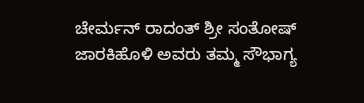ಚೇರ್ಮನ್ ರಾದಂತ್ ಶ್ರೀ ಸಂತೋಷ್ ಜಾರಕಿಹೊಳಿ ಅವರು ತಮ್ಮ ಸೌಭಾಗ್ಯ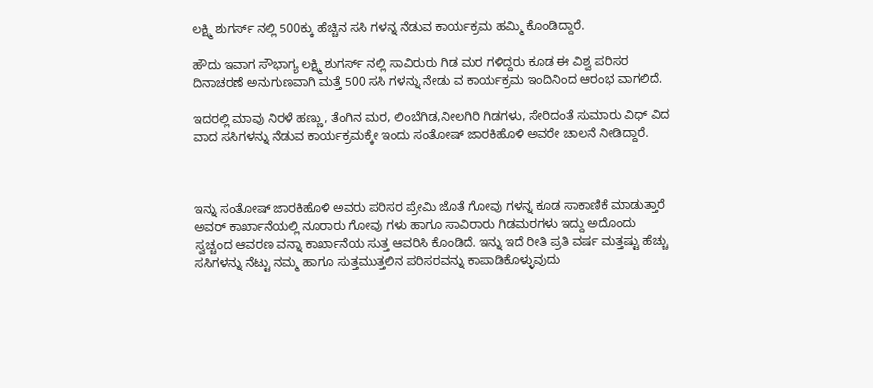ಲಕ್ಷ್ಮಿ ಶುಗರ್ಸ್ ನಲ್ಲಿ 500ಕ್ಕು ಹೆಚ್ಚಿನ ಸಸಿ ಗಳನ್ನ ನೆಡುವ ಕಾರ್ಯಕ್ರಮ ಹಮ್ಮಿ ಕೊಂಡಿದ್ದಾರೆ.

ಹೌದು ಇವಾಗ ಸೌಭಾಗ್ಯ ಲಕ್ಷ್ಮಿ ಶುಗರ್ಸ್ ನಲ್ಲಿ ಸಾವಿರುರು ಗಿಡ ಮರ ಗಳಿದ್ದರು ಕೂಡ ಈ ವಿಶ್ವ ಪರಿಸರ ದಿನಾಚರಣೆ ಅನುಗುಣವಾಗಿ ಮತ್ತೆ 500 ಸಸಿ ಗಳನ್ನು ನೇಡು ವ ಕಾರ್ಯಕ್ರಮ ಇಂದಿನಿಂದ ಆರಂಭ ವಾಗಲಿದೆ.

ಇದರಲ್ಲಿ ಮಾವು ನಿರಳೆ ಹಣ್ಣು, ತೆಂಗಿನ ಮರ, ಲಿಂಬೆಗಿಡ,ನೀಲಗಿರಿ ಗಿಡಗಳು, ಸೇರಿದಂತೆ ಸುಮಾರು ವಿಧ್ ವಿದ ವಾದ ಸಸಿಗಳನ್ನು ನೆಡುವ ಕಾರ್ಯಕ್ರಮಕ್ಕೇ ಇಂದು ಸಂತೋಷ್ ಜಾರಕಿಹೊಳಿ ಅವರೇ ಚಾಲನೆ ನೀಡಿದ್ದಾರೆ.



ಇನ್ನು ಸಂತೋಷ್ ಜಾರಕಿಹೊಳಿ ಅವರು ಪರಿಸರ ಪ್ರೇಮಿ ಜೊತೆ ಗೋವು ಗಳನ್ನ ಕೂಡ ಸಾಕಾಣಿಕೆ ಮಾಡುತ್ತಾರೆ ಅವರ್ ಕಾರ್ಖಾನೆಯಲ್ಲಿ ನೂರಾರು ಗೋವು ಗಳು ಹಾಗೂ ಸಾವಿರಾರು ಗಿಡಮರಗಳು ಇದ್ದು ಅದೊಂದು ಸ್ವಚ್ಚಂದ ಆವರಣ ವನ್ನಾ ಕಾರ್ಖಾನೆಯ ಸುತ್ತ ಆವರಿಸಿ ಕೊಂಡಿದೆ. ಇನ್ನು ಇದೆ ರೀತಿ ಪ್ರತಿ ವರ್ಷ ಮತ್ತಷ್ಟು ಹೆಚ್ಚು ಸಸಿಗಳನ್ನು ನೆಟ್ಟು ನಮ್ಮ ಹಾಗೂ ಸುತ್ತಮುತ್ತಲಿನ ಪರಿಸರವನ್ನು ಕಾಪಾಡಿಕೊಳ್ಳುವುದು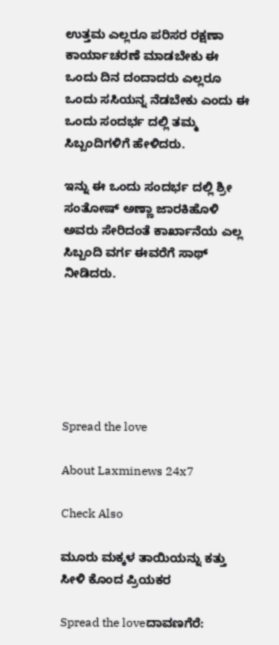ಉತ್ತಮ ಎಲ್ಲರೂ ಪರಿಸರ ರಕ್ಷಣಾ ಕಾರ್ಯಾಚರಣೆ ಮಾಡಬೇಕು ಈ ಒಂದು ದಿನ ದಂದಾದರು ಎಲ್ಲರೂ ಒಂದು ಸಸಿಯನ್ನ ನೆಡಬೇಕು ಎಂದು ಈ ಒಂದು ಸಂದರ್ಭ ದಲ್ಲಿ ತಮ್ಮ ಸಿಬ್ಬಂದಿಗಳಿಗೆ ಹೇಳಿದರು.

ಇನ್ನು ಈ ಒಂದು ಸಂದರ್ಭ ದಲ್ಲಿ ಶ್ರೀ ಸಂತೋಷ್ ಅಣ್ಣಾ ಜಾರಕಿಹೊಳಿ ಅವರು ಸೇರಿದಂತೆ ಕಾರ್ಖಾನೆಯ ಎಲ್ಲ ಸಿಬ್ಬಂದಿ ವರ್ಗ ಈವರೆಗೆ ಸಾಥ್ ನೀಡಿದರು.






Spread the love

About Laxminews 24x7

Check Also

ಮೂರು ಮಕ್ಕಳ ತಾಯಿಯನ್ನು ಕತ್ತು ಸೀಳಿ ಕೊಂದ ಪ್ರಿಯಕರ

Spread the loveದಾವಣಗೆರೆ: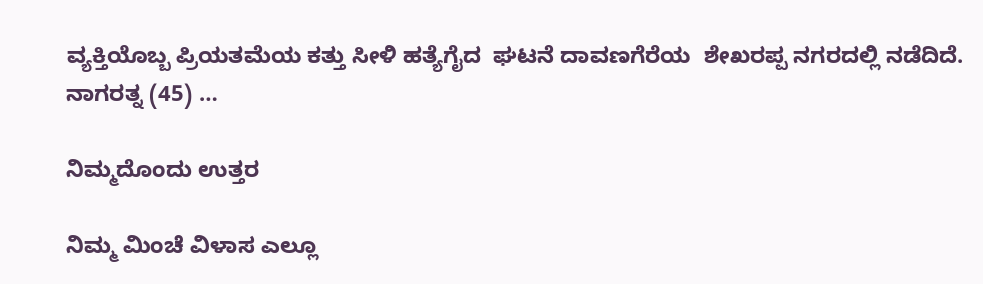ವ್ಯಕ್ತಿಯೊಬ್ಬ ಪ್ರಿಯತಮೆಯ ಕತ್ತು ಸೀಳಿ ಹತ್ಯೆಗೈದ  ಘಟನೆ ದಾವಣಗೆರೆಯ  ಶೇಖರಪ್ಪ ನಗರದಲ್ಲಿ ನಡೆದಿದೆ. ನಾಗರತ್ನ (45) …

ನಿಮ್ಮದೊಂದು ಉತ್ತರ

ನಿಮ್ಮ ಮಿಂಚೆ ವಿಳಾಸ ಎಲ್ಲೂ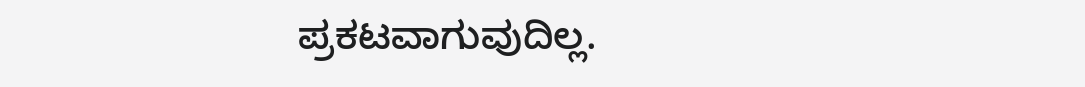ಪ್ರಕಟವಾಗುವುದಿಲ್ಲ.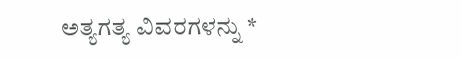ಅತ್ಯಗತ್ಯ ವಿವರಗಳನ್ನು *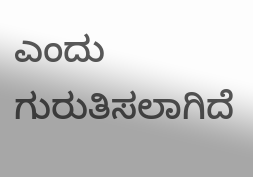ಎಂದು ಗುರುತಿಸಲಾಗಿದೆ